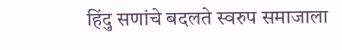हिंदु सणांचे बदलते स्वरुप समाजाला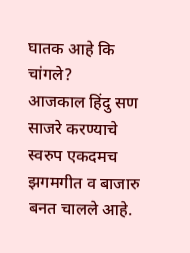घातक आहे कि चांगले?
आजकाल हिंदु सण साजरे करण्याचे स्वरुप एकदमच झगमगीत व बाजारु बनत चालले आहे.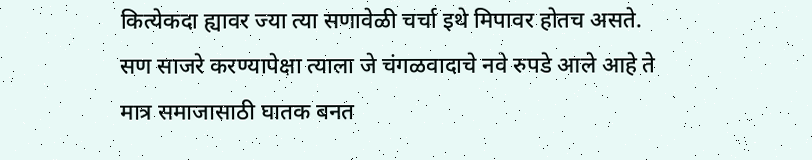कित्येकदा ह्यावर ज्या त्या सणावेळी चर्चा इथे मिपावर होतच असते. सण साजरे करण्यापेक्षा त्याला जे चंगळवादाचे नवे रुपडे आले आहे ते मात्र समाजासाठी घातक बनत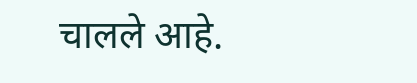चालले आहे.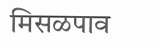मिसळपाव